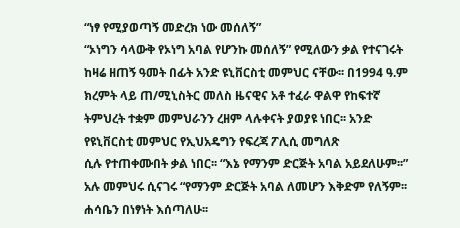“ነፃ የሚያወጣኝ መድረክ ነው መሰለኝ”
“ኦነግን ሳላውቅ የኦነግ አባል የሆንኩ መሰለኝ” የሚለውን ቃል የተናገሩት ከዛሬ ዘጠኝ ዓመት በፊት አንድ ዩኒቨርስቲ መምህር ናቸው፡፡ በ1994 ዓ.ም ክረምት ላይ ጠ/ሚኒስትር መለስ ዜናዊና አቶ ተፈራ ዋልዋ የከፍተኛ ትምህረት ተቋም መምህራንን ረዘም ላሉቀናት ያወያዩ ነበር፡፡ አንድ የዩኒቨርስቲ መምህር የኢህአዴግን የፍረጃ ፖሊሲ መግለጽ
ሲሉ የተጠቀሙበት ቃል ነበር፡፡ “እኔ የማንም ድርጅት አባል አይደለሁም፡፡” አሉ መምህሩ ሲናገሩ “የማንም ድርጅት አባል ለመሆን እቅድም የለኝም፡፡ ሐሳቤን በነፃነት እሰጣለሁ፡፡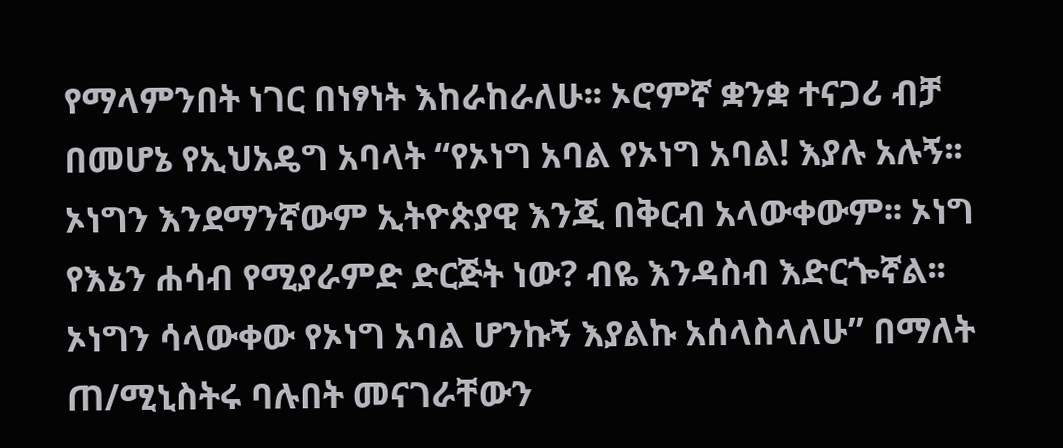የማላምንበት ነገር በነፃነት እከራከራለሁ፡፡ ኦሮምኛ ቋንቋ ተናጋሪ ብቻ በመሆኔ የኢህአዴግ አባላት “የኦነግ አባል የኦነግ አባል! እያሉ አሉኝ፡፡ ኦነግን እንደማንኛውም ኢትዮጵያዊ እንጂ በቅርብ አላውቀውም፡፡ ኦነግ የእኔን ሐሳብ የሚያራምድ ድርጅት ነው? ብዬ እንዳስብ እድርጐኛል፡፡ ኦነግን ሳላውቀው የኦነግ አባል ሆንኩኝ እያልኩ አሰላስላለሁ” በማለት ጠ/ሚኒስትሩ ባሉበት መናገራቸውን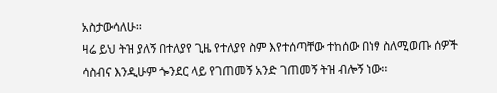አስታውሳለሁ፡፡
ዛሬ ይህ ትዝ ያለኝ በተለያየ ጊዜ የተለያየ ስም እየተሰጣቸው ተከሰው በነፃ ስለሚወጡ ሰዎች ሳስብና እንዲሁም ጐንደር ላይ የገጠመኝ አንድ ገጠመኝ ትዝ ብሎኝ ነው፡፡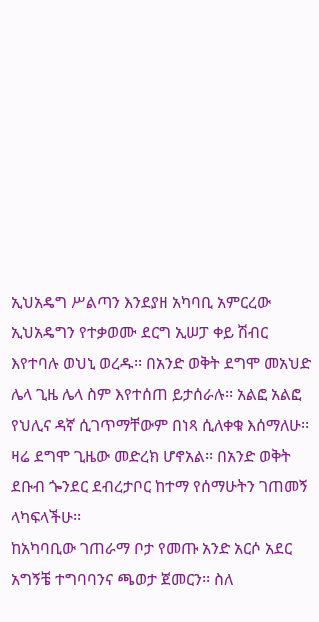ኢህአዴግ ሥልጣን እንደያዘ አካባቢ አምርረው ኢህአዴግን የተቃወሙ ደርግ ኢሠፓ ቀይ ሽብር እየተባሉ ወህኒ ወረዱ፡፡ በአንድ ወቅት ደግሞ መአህድ ሌላ ጊዜ ሌላ ስም እየተሰጠ ይታሰራሉ፡፡ አልፎ አልፎ የህሊና ዳኛ ሲገጥማቸውም በነጻ ሲለቀቁ እሰማለሁ፡፡ ዛሬ ደግሞ ጊዜው መድረክ ሆኖአል፡፡ በአንድ ወቅት ደቡብ ጐንደር ደብረታቦር ከተማ የሰማሁትን ገጠመኝ ላካፍላችሁ፡፡
ከአካባቢው ገጠራማ ቦታ የመጡ አንድ አርሶ አደር አግኝቼ ተግባባንና ጫወታ ጀመርን፡፡ ስለ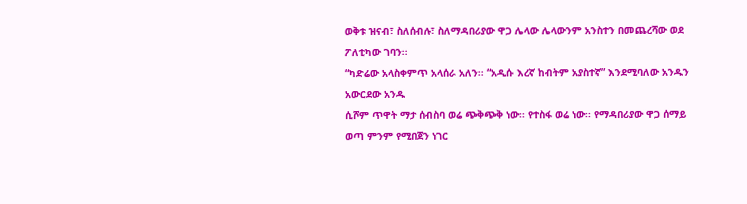ወቅቱ ዝናብ፣ ስለሰብሉ፣ ስለማዳበሪያው ዋጋ ሌላው ሌላውንም አንስተን በመጨረሻው ወደ ፖለቲካው ገባን፡፡
“ካድሬው አላስቀምጥ አላሰራ አለን፡፡ “አዲሱ እረኛ ከብትም አያስተኛ” እንደሚባለው አንዱን አውርደው አንዱ
ሲሾም ጥዋት ማታ ሰብስባ ወሬ ጭቅጭቅ ነው፡፡ የተስፋ ወሬ ነው፡፡ የማዳበሪያው ዋጋ ሰማይ ወጣ ምንም የሚበጀን ነገር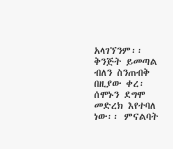አላገኘንም፡፡ ቅንጅት ይመጣል ብለን ስንጠብቅ በዚያው ቀረ፡ ሰሞኑን ደግሞ መድረክ እየተባለ ነው፡፡ ምናልባት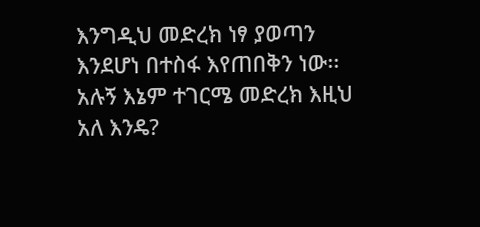እንግዲህ መድረክ ነፃ ያወጣን እንደሆነ በተስፋ እየጠበቅን ነው፡፡
አሉኝ እኔም ተገርሜ መድረክ እዚህ አለ እንዴ?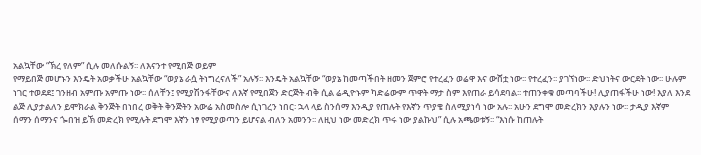አልኳቸው “ኽረ የለም” ሲሉ መለሱልኝ፡፡ ለእናንተ የሚበጅ ወይም
የማይበጅ መሆኑን እንዴት አወቃችሁ አልኳቸው “ወያኔ ራሷ ትነግረናለች” አሉኝ፡፡ እንዴት አልኳቸው “ወያኔ ከመጣችበት ዘመን ጀምሮ የተረፈን ወሬዋ እና ውሸቷ ነው፡፡ የተረፈን፡፡ ያገኘነው፡፡ ድህነትና ውርደት ነው፡፡ ሁሉም ነገር ተወደደ፤ ገንዘብ አምጡ አምጡ ነው፡፡ ሰለቸን፤ የሚያሽንፋቸውና ለእኛ የሚበጀን ድርጅት ብቅ ሲል ሬዲዮኑም ካድሬውም ጥዋት ማታ ስም እየጠራ ይሳደባል፡፡ ተጠንቀቁ መጣባችሁ! ሊያጠፋችሁ ነው! እያለ እንደ ልጅ ሊያታልለን ይሞክራል ቅንጅት በነበረ ወቅት ቅንጅትን አውሬ አስመስሎ ሲነገረን ነበር፡ ኋላ ላይ ስንሰማ እንዲያ የጠሉት የእኛን ጥያቄ ስለሚያነሳ ነው አሉ፡፡ አሁን ደግሞ መድረክን እያሉን ነው፡፡ ታዲያ እኛም
ሰማን ሰማንና ጐበዝ ይኽ መድረክ የሚሉት ደግሞ እኛን ነፃ የሚያወጣን ይሆናል ብለን አመንን፡፡ ለዚህ ነው መድረክ ጥሩ ነው ያልኩህ” ሲሉ አጫወቱኝ፡፡ “እነሱ ከጠሉት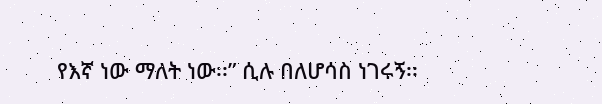የእኛ ነው ማለት ነው፡፡” ሲሉ በለሆሳስ ነገሩኝ፡፡